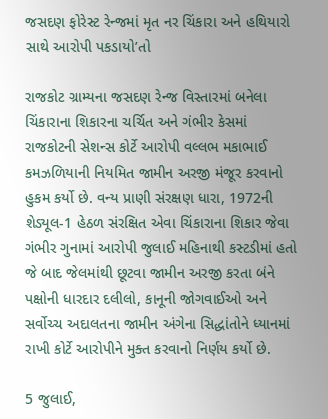જસદણ ફોરેસ્ટ રેન્જમાં મૃત નર ચિંકારા અને હથિયારો સાથે આરોપી પકડાયો’તો

રાજકોટ ગ્રામ્યના જસદણ રેન્જ વિસ્તારમાં બનેલા ચિંકારાના શિકારના ચર્ચિત અને ગંભીર કેસમાં રાજકોટની સેશન્સ કોર્ટે આરોપી વલ્લભ મકાભાઈ કમઝળિયાની નિયમિત જામીન અરજી મંજૂર કરવાનો હુકમ કર્યો છે. વન્ય પ્રાણી સંરક્ષણ ધારા, 1972ની શેડ્યૂલ-1 હેઠળ સંરક્ષિત એવા ચિંકારાના શિકાર જેવા ગંભીર ગુનામાં આરોપી જુલાઈ મહિનાથી કસ્ટડીમાં હતો જે બાદ જેલમાંથી છૂટવા જામીન અરજી કરતા બંને પક્ષોની ધારદાર દલીલો, કાનૂની જોગવાઈઓ અને સર્વોચ્ચ અદાલતના જામીન અંગેના સિદ્ધાંતોને ધ્યાનમાં રાખી કોર્ટે આરોપીને મુક્ત કરવાનો નિર્ણય કર્યો છે.

5 જુલાઈ,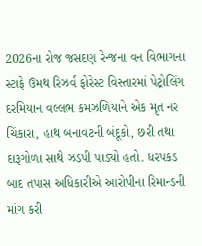2026ના રોજ જસદણ રેન્જના વન વિભાગના સ્ટાફે ઉમથ રિઝર્વ ફોરેસ્ટ વિસ્તારમાં પેટ્રોલિંગ દરમિયાન વલ્લભ કમઝળિયાને એક મૃત નર ચિંકારા, હાથ બનાવટની બંદૂકો, છરી તથા દારૂગોળા સાથે ઝડપી પાડ્યો હતો. ધરપકડ બાદ તપાસ અધિકારીએ આરોપીના રિમાન્ડની માંગ કરી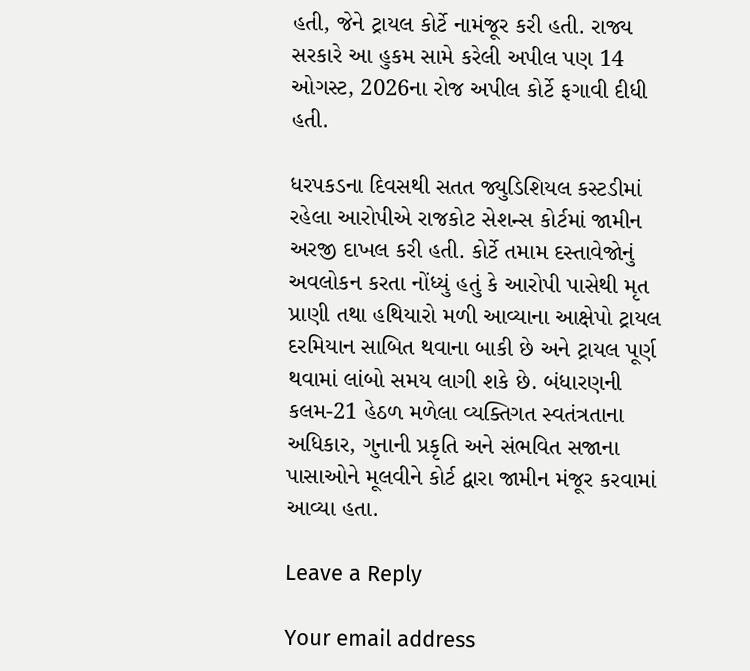હતી, જેને ટ્રાયલ કોર્ટે નામંજૂર કરી હતી. રાજ્ય સરકારે આ હુકમ સામે કરેલી અપીલ પણ 14 ઓગસ્ટ, 2026ના રોજ અપીલ કોર્ટે ફગાવી દીધી હતી.

ધરપકડના દિવસથી સતત જ્યુડિશિયલ કસ્ટડીમાં રહેલા આરોપીએ રાજકોટ સેશન્સ કોર્ટમાં જામીન અરજી દાખલ કરી હતી. કોર્ટે તમામ દસ્તાવેજોનું અવલોકન કરતા નોંધ્યું હતું કે આરોપી પાસેથી મૃત પ્રાણી તથા હથિયારો મળી આવ્યાના આક્ષેપો ટ્રાયલ દરમિયાન સાબિત થવાના બાકી છે અને ટ્રાયલ પૂર્ણ થવામાં લાંબો સમય લાગી શકે છે. બંધારણની કલમ-21 હેઠળ મળેલા વ્યક્તિગત સ્વતંત્રતાના અધિકાર, ગુનાની પ્રકૃતિ અને સંભવિત સજાના પાસાઓને મૂલવીને કોર્ટ દ્વારા જામીન મંજૂર કરવામાં આવ્યા હતા.

Leave a Reply

Your email address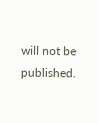will not be published.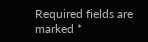Required fields are marked *